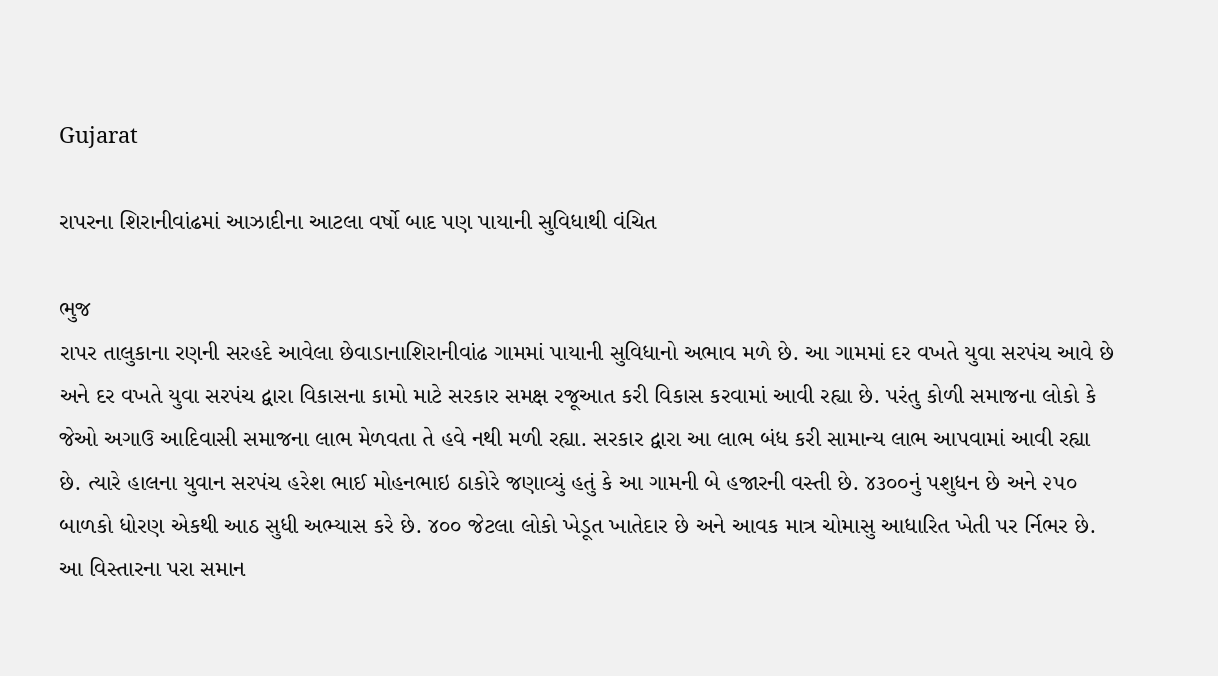Gujarat

રાપરના શિરાનીવાંઢમાં આઝાદીના આટલા વર્ષો બાદ પણ પાયાની સુવિધાથી વંચિત

ભુજ
રાપર તાલુકાના રણની સરહદે આવેલા છેવાડાનાશિરાનીવાંઢ ગામમાં પાયાની સુવિધાનો અભાવ મળે છે. આ ગામમાં દર વખતે યુવા સરપંચ આવે છે અને દર વખતે યુવા સરપંચ દ્વારા વિકાસના કામો માટે સરકાર સમક્ષ રજૂઆત કરી વિકાસ કરવામાં આવી રહ્યા છે. પરંતુ કોળી સમાજના લોકો કે જેઓ અગાઉ આદિવાસી સમાજના લાભ મેળવતા તે હવે નથી મળી રહ્યા. સરકાર દ્વારા આ લાભ બંધ કરી સામાન્ય લાભ આપવામાં આવી રહ્યા છે. ત્યારે હાલના યુવાન સરપંચ હરેશ ભાઈ મોહનભાઇ ઠાકોરે જણાવ્યું હતું કે આ ગામની બે હજારની વસ્તી છે. ૪૩૦૦નું પશુધન છે અને ૨૫૦ બાળકો ધોરણ એકથી આઠ સુધી અભ્યાસ કરે છે. ૪૦૦ જેટલા લોકો ખેડૂત ખાતેદાર છે અને આવક માત્ર ચોમાસુ આધારિત ખેતી પર ર્નિભર છે. આ વિસ્તારના પરા સમાન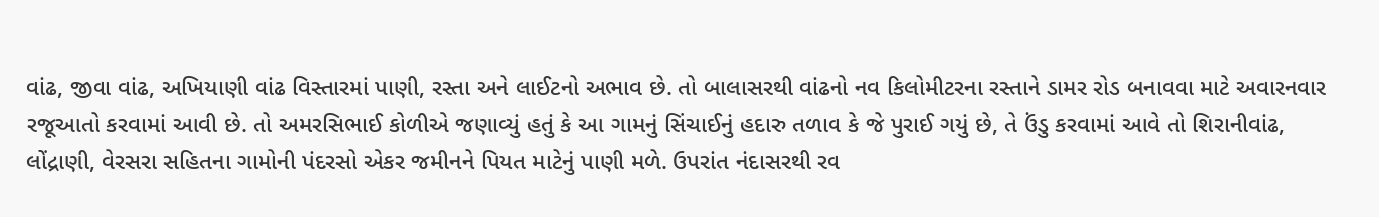વાંઢ, જીવા વાંઢ, અખિયાણી વાંઢ વિસ્તારમાં પાણી, રસ્તા અને લાઈટનો અભાવ છે. તો બાલાસરથી વાંઢનો નવ કિલોમીટરના રસ્તાને ડામર રોડ બનાવવા માટે અવારનવાર રજૂઆતો કરવામાં આવી છે. તો અમરસિભાઈ કોળીએ જણાવ્યું હતું કે આ ગામનું સિંચાઈનું હદારુ તળાવ કે જે પુરાઈ ગયું છે, તે ઉંડુ કરવામાં આવે તો શિરાનીવાંઢ, લોંદ્રાણી, વેરસરા સહિતના ગામોની પંદરસો એકર જમીનને પિયત માટેનું પાણી મળે. ઉપરાંત નંદાસરથી રવ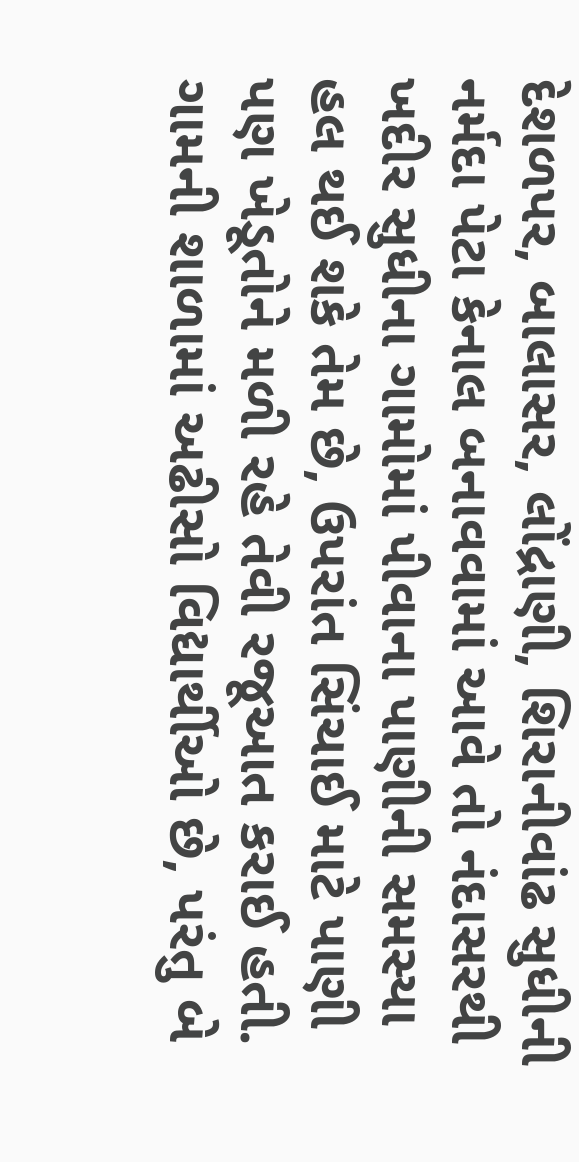દેશળપર, બાલાસર, લોંદ્રાણી, શિરાનીવાંઢ સુધીની નર્મદા પેટા કેનાલ બનાવવામાં આવે તો નંદાસરથી ખદીર સુધીના ગામોમાં પીવાના પાણીની સમસ્યા હલ થઈ શકે તેમ છે, ઉપરાંત સિંચાઈ માટે પાણી પણ ખેડૂતોને મળી રહે તેવી રજૂઆત કરાઈ હતી. ગામની શાળામાં અઢીસો વિદ્યાર્થીઓ છે, પરંતુ બે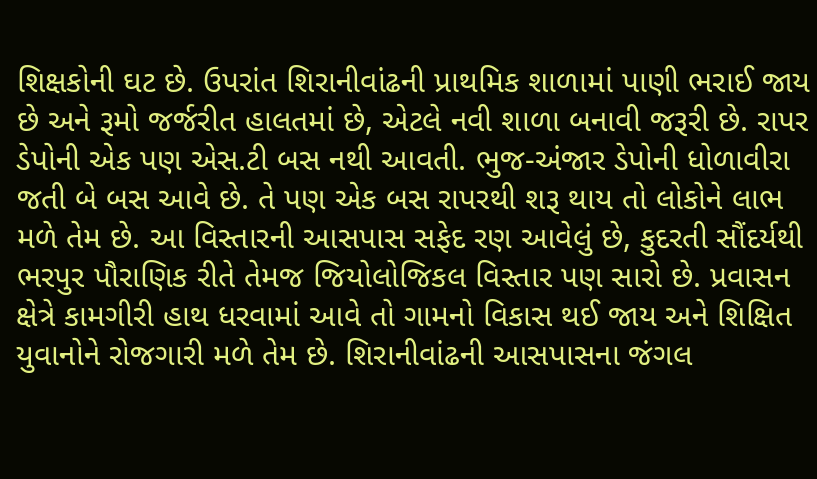શિક્ષકોની ઘટ છે. ઉપરાંત શિરાનીવાંઢની પ્રાથમિક શાળામાં પાણી ભરાઈ જાય છે અને રૂમો જર્જરીત હાલતમાં છે, એટલે નવી શાળા બનાવી જરૂરી છે. રાપર ડેપોની એક પણ એસ.ટી બસ નથી આવતી. ભુજ-અંજાર ડેપોની ધોળાવીરા જતી બે બસ આવે છે. તે પણ એક બસ રાપરથી શરૂ થાય તો લોકોને લાભ મળે તેમ છે. આ વિસ્તારની આસપાસ સફેદ રણ આવેલું છે, કુદરતી સૌંદર્યથી ભરપુર પૌરાણિક રીતે તેમજ જિયોલોજિકલ વિસ્તાર પણ સારો છે. પ્રવાસન ક્ષેત્રે કામગીરી હાથ ધરવામાં આવે તો ગામનો વિકાસ થઈ જાય અને શિક્ષિત યુવાનોને રોજગારી મળે તેમ છે. શિરાનીવાંઢની આસપાસના જંગલ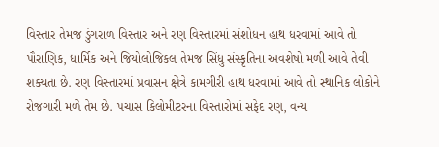વિસ્તાર તેમજ ડુંગરાળ વિસ્તાર અને રણ વિસ્તારમાં સંશોધન હાથ ધરવામાં આવે તો પૌરાણિક, ધાર્મિક અને જિયોલોજિકલ તેમજ સિંધુ સંસ્કૃતિના અવશેષો મળી આવે તેવી શક્યતા છે. રણ વિસ્તારમાં પ્રવાસન ક્ષેત્રે કામગીરી હાથ ધરવામાં આવે તો સ્થાનિક લોકોને રોજગારી મળે તેમ છે. પચાસ કિલોમીટરના વિસ્તારોમાં સફેદ રણ, વન્ય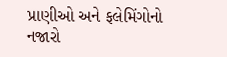પ્રાણીઓ અને ફલેમિંગોનો નજારો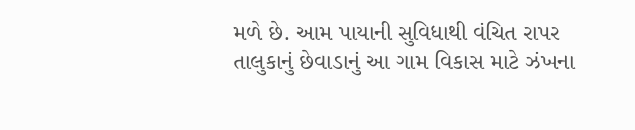મળે છે. આમ પાયાની સુવિધાથી વંચિત રાપર તાલુકાનું છેવાડાનું આ ગામ વિકાસ માટે ઝંખના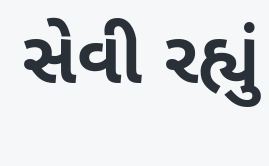સેવી રહ્યું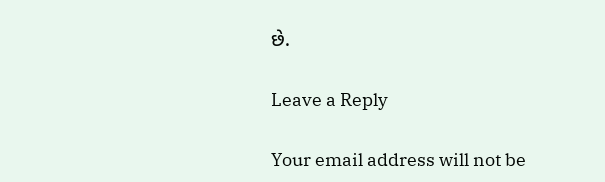છે.

Leave a Reply

Your email address will not be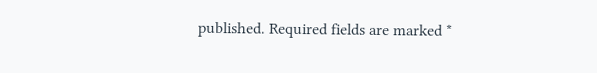published. Required fields are marked *